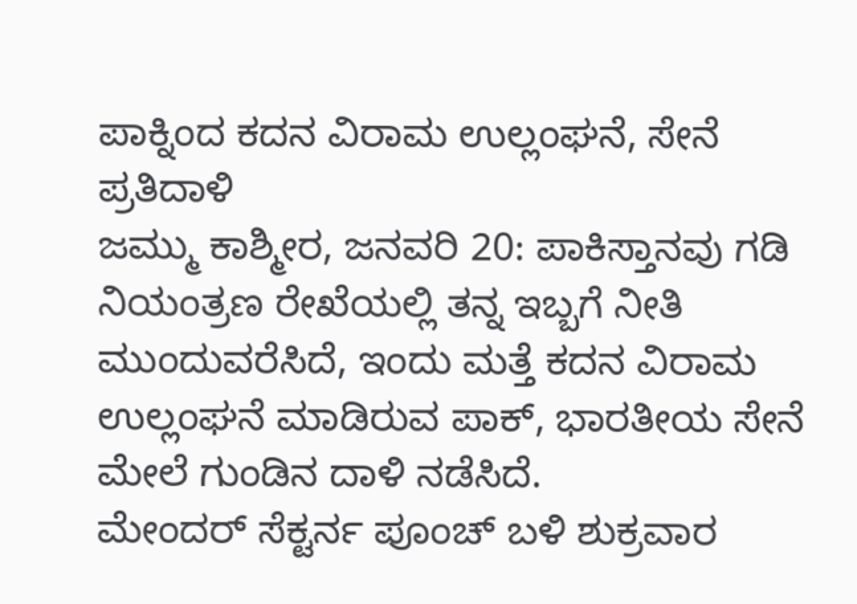ಪಾಕ್ನಿಂದ ಕದನ ವಿರಾಮ ಉಲ್ಲಂಘನೆ, ಸೇನೆ ಪ್ರತಿದಾಳಿ
ಜಮ್ಮು ಕಾಶ್ಮೀರ, ಜನವರಿ 20: ಪಾಕಿಸ್ತಾನವು ಗಡಿ ನಿಯಂತ್ರಣ ರೇಖೆಯಲ್ಲಿ ತನ್ನ ಇಬ್ಬಗೆ ನೀತಿ ಮುಂದುವರೆಸಿದೆ, ಇಂದು ಮತ್ತೆ ಕದನ ವಿರಾಮ ಉಲ್ಲಂಘನೆ ಮಾಡಿರುವ ಪಾಕ್, ಭಾರತೀಯ ಸೇನೆ ಮೇಲೆ ಗುಂಡಿನ ದಾಳಿ ನಡೆಸಿದೆ.
ಮೇಂದರ್ ಸೆಕ್ಟರ್ನ ಪೂಂಚ್ ಬಳಿ ಶುಕ್ರವಾರ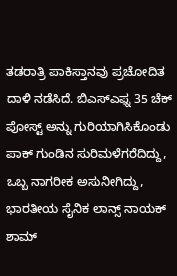ತಡರಾತ್ರಿ ಪಾಕಿಸ್ತಾನವು ಪ್ರಚೋದಿತ ದಾಳಿ ನಡೆಸಿದೆ. ಬಿಎಸ್ಎಫ್ನ 35 ಚೆಕ್ ಪೋಸ್ಟ್ ಅನ್ನು ಗುರಿಯಾಗಿಸಿಕೊಂಡು ಪಾಕ್ ಗುಂಡಿನ ಸುರಿಮಳೆಗರೆದಿದ್ದು, ಒಬ್ಬ ನಾಗರೀಕ ಅಸುನೀಗಿದ್ದು, ಭಾರತೀಯ ಸೈನಿಕ ಲಾನ್ಸ್ ನಾಯಕ್ ಶಾಮ್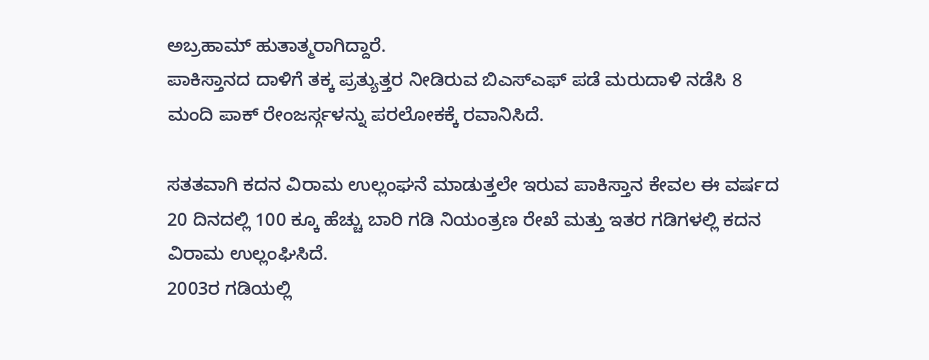ಅಬ್ರಹಾಮ್ ಹುತಾತ್ಮರಾಗಿದ್ದಾರೆ.
ಪಾಕಿಸ್ತಾನದ ದಾಳಿಗೆ ತಕ್ಕ ಪ್ರತ್ಯುತ್ತರ ನೀಡಿರುವ ಬಿಎಸ್ಎಫ್ ಪಡೆ ಮರುದಾಳಿ ನಡೆಸಿ 8 ಮಂದಿ ಪಾಕ್ ರೇಂಜರ್ಸ್ಗಳನ್ನು ಪರಲೋಕಕ್ಕೆ ರವಾನಿಸಿದೆ.

ಸತತವಾಗಿ ಕದನ ವಿರಾಮ ಉಲ್ಲಂಘನೆ ಮಾಡುತ್ತಲೇ ಇರುವ ಪಾಕಿಸ್ತಾನ ಕೇವಲ ಈ ವರ್ಷದ 20 ದಿನದಲ್ಲಿ 100 ಕ್ಕೂ ಹೆಚ್ಚು ಬಾರಿ ಗಡಿ ನಿಯಂತ್ರಣ ರೇಖೆ ಮತ್ತು ಇತರ ಗಡಿಗಳಲ್ಲಿ ಕದನ ವಿರಾಮ ಉಲ್ಲಂಘಿಸಿದೆ.
2003ರ ಗಡಿಯಲ್ಲಿ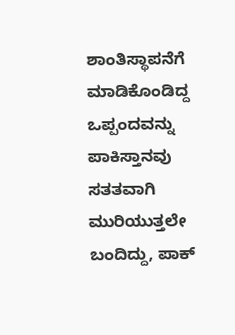ಶಾಂತಿಸ್ಥಾಪನೆಗೆ ಮಾಡಿಕೊಂಡಿದ್ದ ಒಪ್ಪಂದವನ್ನು ಪಾಕಿಸ್ತಾನವು ಸತತವಾಗಿ ಮುರಿಯುತ್ತಲೇ ಬಂದಿದ್ದು, ಪಾಕ್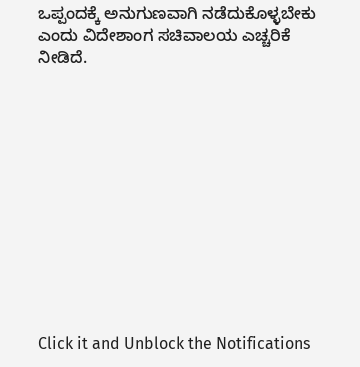ಒಪ್ಪಂದಕ್ಕೆ ಅನುಗುಣವಾಗಿ ನಡೆದುಕೊಳ್ಳಬೇಕು ಎಂದು ವಿದೇಶಾಂಗ ಸಚಿವಾಲಯ ಎಚ್ಚರಿಕೆ ನೀಡಿದೆ.












Click it and Unblock the Notifications